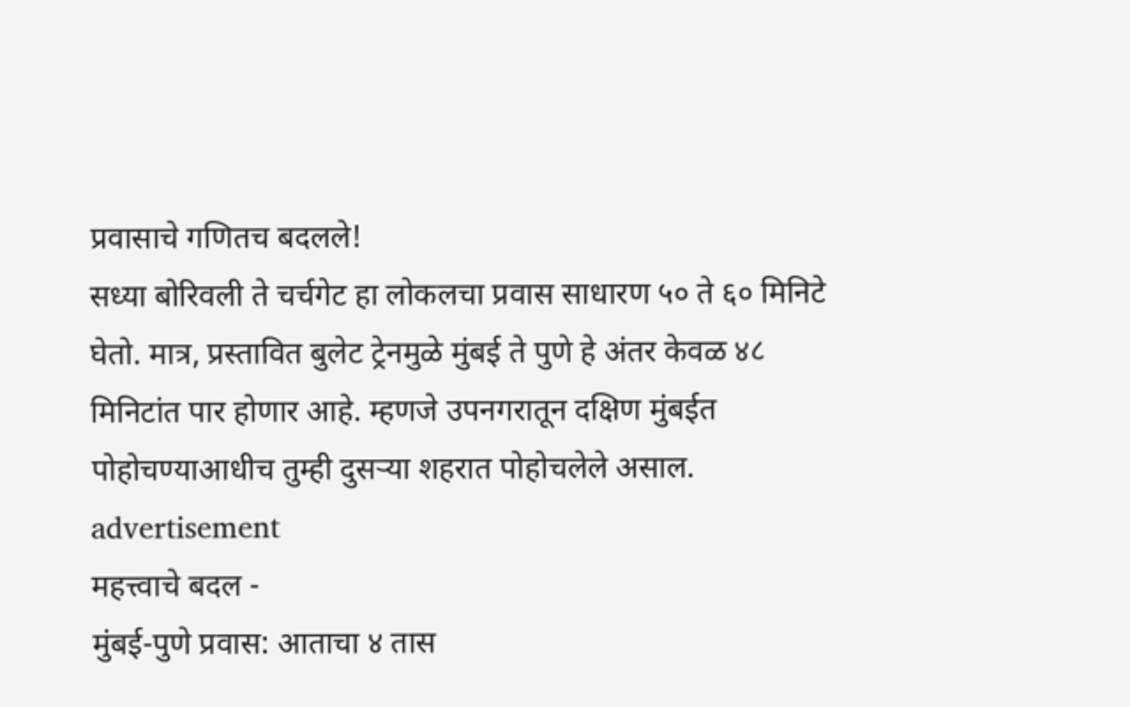प्रवासाचे गणितच बदलले!
सध्या बोरिवली ते चर्चगेट हा लोकलचा प्रवास साधारण ५० ते ६० मिनिटे घेतो. मात्र, प्रस्तावित बुलेट ट्रेनमुळे मुंबई ते पुणे हे अंतर केवळ ४८ मिनिटांत पार होणार आहे. म्हणजे उपनगरातून दक्षिण मुंबईत पोहोचण्याआधीच तुम्ही दुसऱ्या शहरात पोहोचलेले असाल.
advertisement
महत्त्वाचे बदल -
मुंबई-पुणे प्रवास: आताचा ४ तास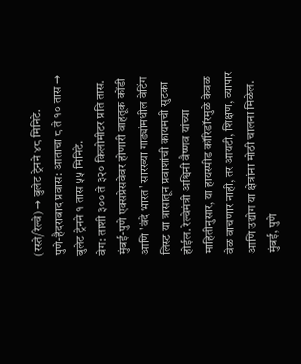(रस्ते/रेल्वे) → बुलेट ट्रेनने ४८ मिनिटे.
पुणे-हैदराबाद प्रवास: आताचा ८ ते १० तास → बुलेट ट्रेनने १ तास ५५ मिनिटे.
वेग: ताशी ३०० ते ३२० किलोमीटर प्रति तास.
मुंबई-पुणे एक्सप्रेसवेवर होणारी वाहतूक कोंडी आणि 'वंदे भारत' सारख्या गाड्यांमधील वेटिंग लिस्ट या त्रासातून प्रवाशांची कायमची सुटका होईल. रेल्वेमंत्री अश्विनी वैष्णव यांच्या माहितीनुसार, या हायस्पीड कॉरिडॉरमुळे केवळ वेळ वाचणार नाही, तर आयटी, शिक्षण, व्यापार आणि उद्योग या क्षेत्रांना मोठी चालना मिळेल. मुंबई, पुणे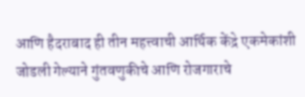आणि हैदराबाद ही तीन महत्त्वाची आर्थिक केंद्रे एकमेकांशी जोडली गेल्याने गुंतवणुकीचे आणि रोजगाराचे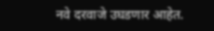नवे दरवाजे उघडणार आहेत.